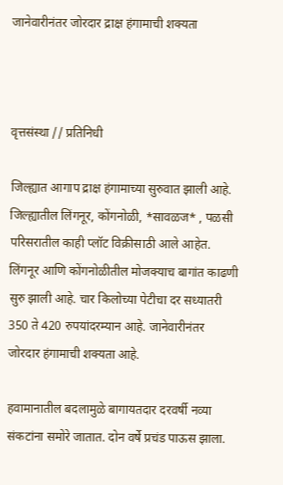जानेवारीनंतर जोरदार द्राक्ष हंगामाची शक्‍यता



वृत्तसंस्था // प्रतिनिधी

जिल्ह्यात आगाप द्राक्ष हंगामाच्या सुरुवात झाली आहे. जिल्ह्यातील लिंगनूर, कोंगनोळी, *सावळज* , पळसी परिसरातील काही प्लॉट विक्रीसाठी आले आहेत. लिंगनूर आणि कोंगनोळीतील मोजक्‍याच बागांत काढणी सुरु झाली आहे. चार किलोच्या पेटीचा दर सध्यातरी 350 ते 420 रुपयांदरम्यान आहे. जानेवारीनंतर जोरदार हंगामाची शक्‍यता आहे.

हवामानातील बदलामुळे बागायतदार दरवर्षी नव्या संकटांना समोरे जातात. दोन वर्षे प्रचंड पाऊस झाला.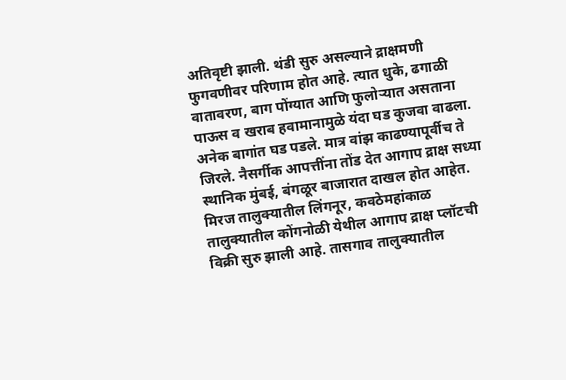अतिवृष्टी झाली. थंडी सुरु असल्याने द्राक्षमणी फुगवणीवर परिणाम होत आहे. त्यात धुके, ढगाळी वातावरण, बाग पोंग्यात आणि फुलोऱ्यात असताना पाऊस व खराब हवामानामुळे यंदा घड कुजवा वाढला. अनेक बागांत घड पडले. मात्र वांझ काढण्यापूर्वीच ते जिरले. नैसर्गीक आपत्तींना तोंड देत आगाप द्राक्ष सध्या स्थानिक मुंबई, बंगळूर बाजारात दाखल होत आहेत. मिरज तालुक्‍यातील लिंगनूर, कवठेमहांकाळ तालुक्‍यातील कोंगनोळी येथील आगाप द्राक्ष प्लॉटची विक्री सुरु झाली आहे. तासगाव तालुक्‍यातील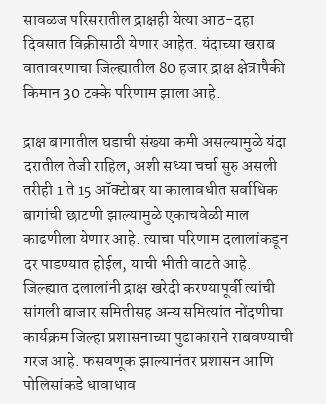सावळज परिसरातील द्राक्षही येत्या आठ-दहा दिवसात विक्रीसाठी येणार आहेत. यंदाच्या खराब वातावरणाचा जिल्ह्यातील 80 हजार द्राक्ष क्षेत्रापैकी किमान 30 टक्के परिणाम झाला आहे.

द्राक्ष बागातील घडाची संख्या कमी असल्यामुळे यंदा दरातील तेजी राहिल, अशी सध्या चर्चा सुरु असली तरीही 1 ते 15 ऑक्‍टोबर या कालावधीत सर्वाधिक बागांची छाटणी झाल्यामुळे एकाचवेळी माल काढणीला येणार आहे. त्याचा परिणाम दलालांकडून दर पाडण्यात होईल, याची भीती वाटते आहे. जिल्ह्यात दलालांनी द्राक्ष खरेदी करण्यापूर्वी त्यांची सांगली बाजार समितीसह अन्य समित्यांत नोंदणीचा कार्यक्रम जिल्हा प्रशासनाच्या पुढाकाराने राबवण्याची गरज आहे. फसवणूक झाल्यानंतर प्रशासन आणि पोलिसांकडे धावाधाव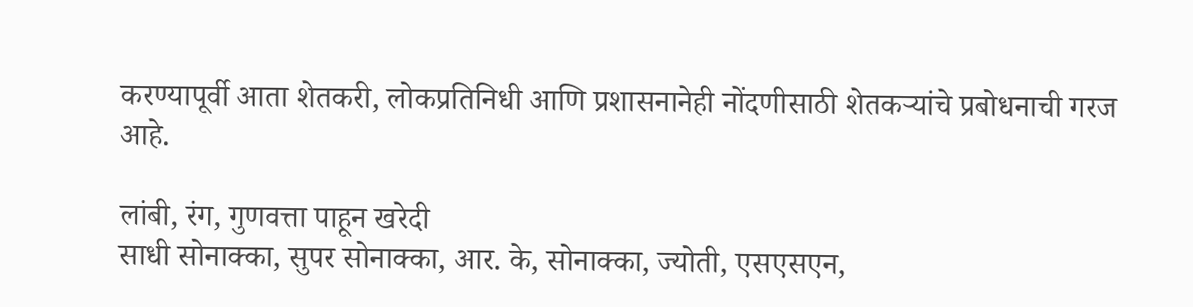करण्यापूर्वी आता शेतकरी, लोकप्रतिनिधी आणि प्रशासनानेही नोंदणीसाठी शेतकऱ्यांचे प्रबोधनाची गरज आहे.

लांबी, रंग, गुणवत्ता पाहून खरेदी
साधी सोनाक्का, सुपर सोनाक्का, आर. के, सोनाक्का, ज्योती, एसएसएन,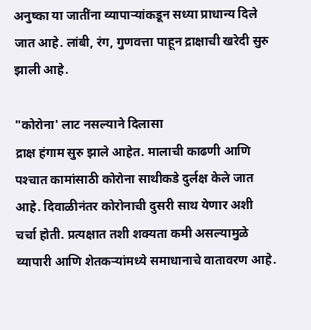अनुष्का या जातींना व्यापाऱ्यांकडून सध्या प्राधान्य दिले जात आहे. लांबी, रंग, गुणवत्ता पाहून द्राक्षाची खरेदी सुरु झाली आहे.

"कोरोना' लाट नसल्याने दिलासा
द्राक्ष हंगाम सुरु झाले आहेत. मालाची काढणी आणि पश्‍चात कामांसाठी कोरोना साथीकडे दुर्लक्ष केले जात आहे. दिवाळीनंतर कोरोनाची दुसरी साथ येणार अशी चर्चा होती. प्रत्यक्षात तशी शक्‍यता कमी असल्यामुळे व्यापारी आणि शेतकऱ्यांमध्ये समाधानाचे वातावरण आहे.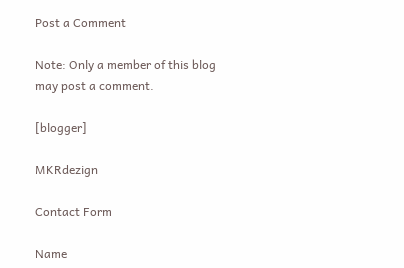Post a Comment

Note: Only a member of this blog may post a comment.

[blogger]

MKRdezign

Contact Form

Name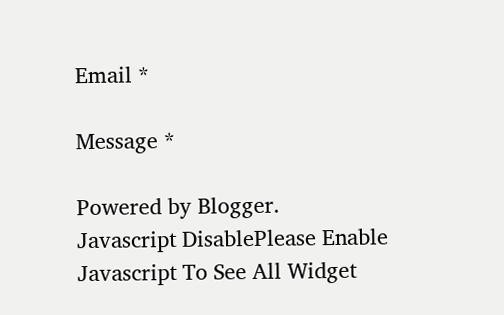Email *

Message *

Powered by Blogger.
Javascript DisablePlease Enable Javascript To See All Widget